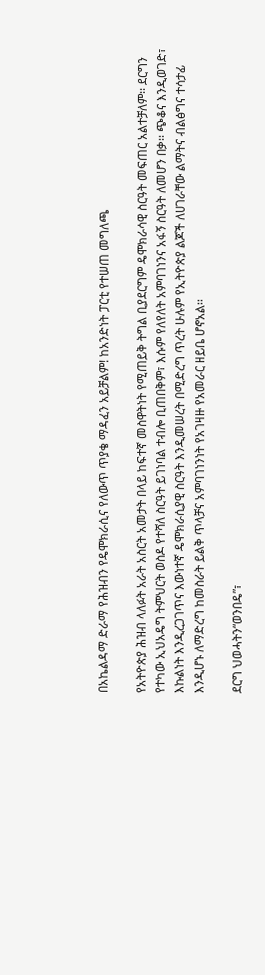በአኬልዳማ ድራማ የሕዝብን የዴሞክራሲና የለውጥ ጥያቄ ማዳፈን አይቻልም! ከአንድነት ፓርቲ የተሠጠ መግለጫ

የአትዮጵያ ሕዝብ ላለፉት አራት አስርት አመታት በላይ ከፍተኛ መስዋትነት የሚጠይቅ ትግል ቢያደርግም ዴሞክራሳዊ ስርዓት መፍጠር አልተቻለም፡፡ ደርግን የተካው ኢህአዴግ ትምህርት ወስዶ የተሻለ ስርዓት ይገነባል ተብሎ ቢጠበቅም፣ እሱም የለየለት አምባገነንና አፋኝ ስርዓት ለመሆን በቃ፡፡ ጭቆና እንዲወገድ፣ እኩልነት እንዲረጋገጥና እውነተኛ ዴሞክራሲያዊ ስርዓት እንዲመሠረት በሚድረግ ጥረት ሁሉም የኢትዮጵያ ልጆች ለሀገራቸው ልማትና ብልፅግና ተሳታፊ እንዲሆኑ ለማድረግ ከመስራት ይልቅ ጥላቻና አምባገነንነት የአገዛዙ የአመራር ዘይቤ ሆኖአል፡፡

ደርግ ህወሓትን“ወንበዴ”፣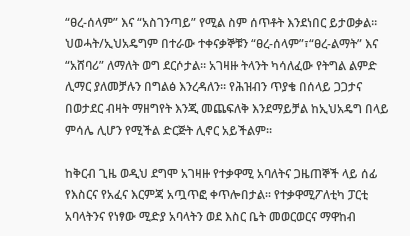“ፀረ-ሰላም” እና “አስገንጣይ” የሚል ስም ሰጥቶት እንደነበር ይታወቃል፡፡ ህወሓት/ኢህአዴግም በተራው ተቀናቃኞቹን “ፀረ-ሰላም”፣“ፀረ-ልማት” እና “አሸባሪ” ለማለት ወግ ደርሶታል፡፡ አገዛዙ ትላንት ካሳለፈው የትግል ልምድ ሊማር ያለመቻሉን በግልፅ እንረዳለን፡፡ የሕዝብን ጥያቄ በሰላይ ጋጋታና በወታደር ብዛት ማዘግየት እንጂ መጨፍለቅ እንደማይቻል ከኢህአዴግ በላይ ምሳሌ ሊሆን የሚችል ድርጅት ሊኖር አይችልም፡፡

ከቅርብ ጊዜ ወዲህ ደግሞ አገዛዙ የተቃዋሚ አባለትና ጋዜጠኞች ላይ ሰፊ የእስርና የአፈና እርምጃ አጧጥፎ ቀጥሎበታል፡፡ የተቃዋሚፖለቲካ ፓርቲ አባላትንና የነፃው ሚድያ አባላትን ወደ እስር ቤት መወርወርና ማዋከብ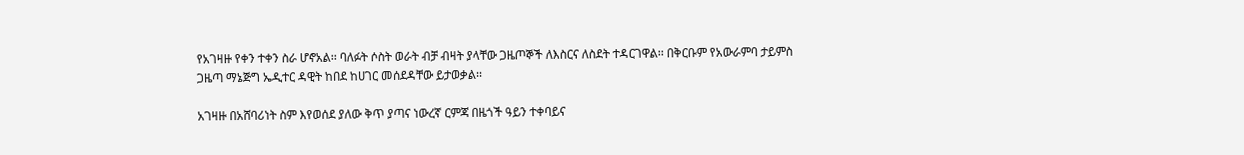የአገዛዙ የቀን ተቀን ስራ ሆኖአል፡፡ ባለፉት ሶስት ወራት ብቻ ብዛት ያላቸው ጋዜጦኞች ለእስርና ለስደት ተዳርገዋል፡፡ በቅርቡም የአውራምባ ታይምስ ጋዜጣ ማኔጅግ ኤዲተር ዳዊት ከበደ ከሀገር መሰደዳቸው ይታወቃል፡፡

አገዛዙ በአሸባሪነት ስም እየወሰደ ያለው ቅጥ ያጣና ነውረኛ ርምጃ በዜጎች ዓይን ተቀባይና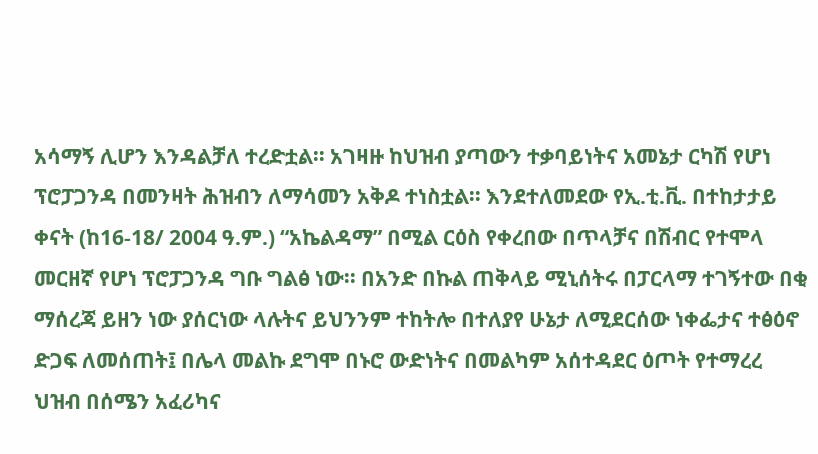አሳማኝ ሊሆን እንዳልቻለ ተረድቷል፡፡ አገዛዙ ከህዝብ ያጣውን ተቃባይነትና አመኔታ ርካሽ የሆነ ፕሮፓጋንዳ በመንዛት ሕዝብን ለማሳመን አቅዶ ተነስቷል፡፡ እንደተለመደው የኢ.ቲ.ቪ. በተከታታይ ቀናት (ከ16-18/ 2004 ዓ.ም.) “አኬልዳማ” በሚል ርዕስ የቀረበው በጥላቻና በሽብር የተሞላ መርዘኛ የሆነ ፕሮፓጋንዳ ግቡ ግልፅ ነው፡፡ በአንድ በኩል ጠቅላይ ሚኒሰትሩ በፓርላማ ተገኝተው በቂ ማሰረጃ ይዘን ነው ያሰርነው ላሉትና ይህንንም ተከትሎ በተለያየ ሁኔታ ለሚደርሰው ነቀፌታና ተፅዕኖ ድጋፍ ለመሰጠት፤ በሌላ መልኩ ደግሞ በኑሮ ውድነትና በመልካም አሰተዳደር ዕጦት የተማረረ ህዝብ በሰሜን አፈሪካና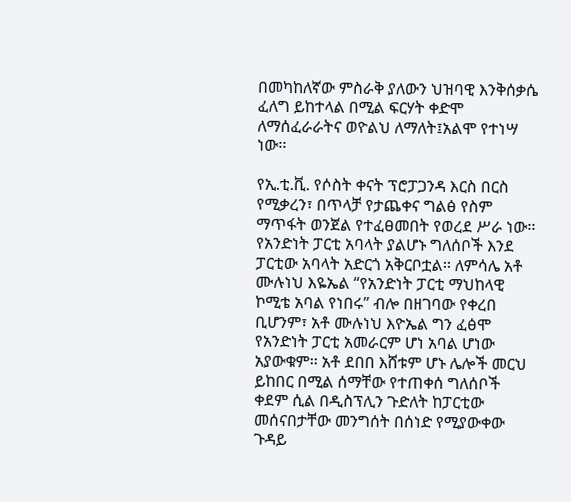በመካከለኛው ምስራቅ ያለውን ህዝባዊ እንቅሰቃሴ ፈለግ ይከተላል በሚል ፍርሃት ቀድሞ ለማሰፈራራትና ወዮልህ ለማለት፤አልሞ የተነሣ ነው፡፡

የኢ.ቲ.ቪ. የሶስት ቀናት ፕሮፓጋንዳ እርስ በርስ የሚቃረን፣ በጥላቻ የታጨቀና ግልፅ የስም ማጥፋት ወንጀል የተፈፀመበት የወረደ ሥራ ነው፡፡ የአንድነት ፓርቲ አባላት ያልሆኑ ግለሰቦች እንደ ፓርቲው አባላት አድርጎ አቅርቦቷል፡፡ ለምሳሌ አቶ ሙሉነህ እዬኤል “የአንድነት ፓርቲ ማህከላዊ ኮሚቴ አባል የነበሩ” ብሎ በዘገባው የቀረበ ቢሆንም፣ አቶ ሙሉነህ እዮኤል ግን ፈፅሞ የአንድነት ፓርቲ አመራርም ሆነ አባል ሆነው አያውቁም፡፡ አቶ ደበበ እሸቱም ሆኑ ሌሎች መርህ ይከበር በሚል ሰማቸው የተጠቀሰ ግለሰቦች ቀደም ሲል በዲስፕሊን ጉድለት ከፓርቲው መሰናበታቸው መንግሰት በሰነድ የሚያውቀው ጉዳይ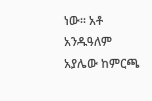ነው፡፡ አቶ አንዱዓለም አያሌው ከምርጫ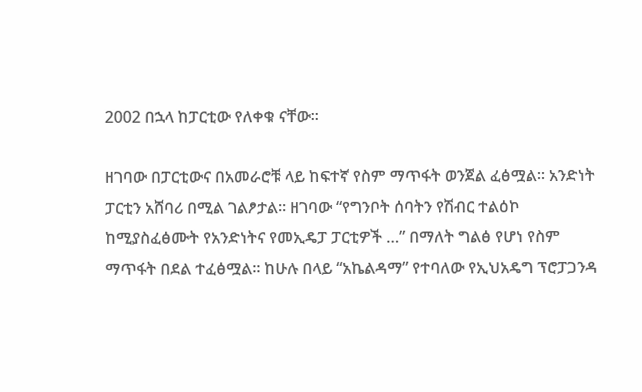2002 በኋላ ከፓርቲው የለቀቁ ናቸው፡፡

ዘገባው በፓርቲውና በአመራሮቹ ላይ ከፍተኛ የስም ማጥፋት ወንጀል ፈፅሟል፡፡ አንድነት ፓርቲን አሸባሪ በሚል ገልፆታል፡፡ ዘገባው “የግንቦት ሰባትን የሽብር ተልዕኮ ከሚያስፈፅሙት የአንድነትና የመኢዴፓ ፓርቲዎች …” በማለት ግልፅ የሆነ የስም ማጥፋት በደል ተፈፅሟል፡፡ ከሁሉ በላይ “አኬልዳማ” የተባለው የኢህአዴግ ፕሮፓጋንዳ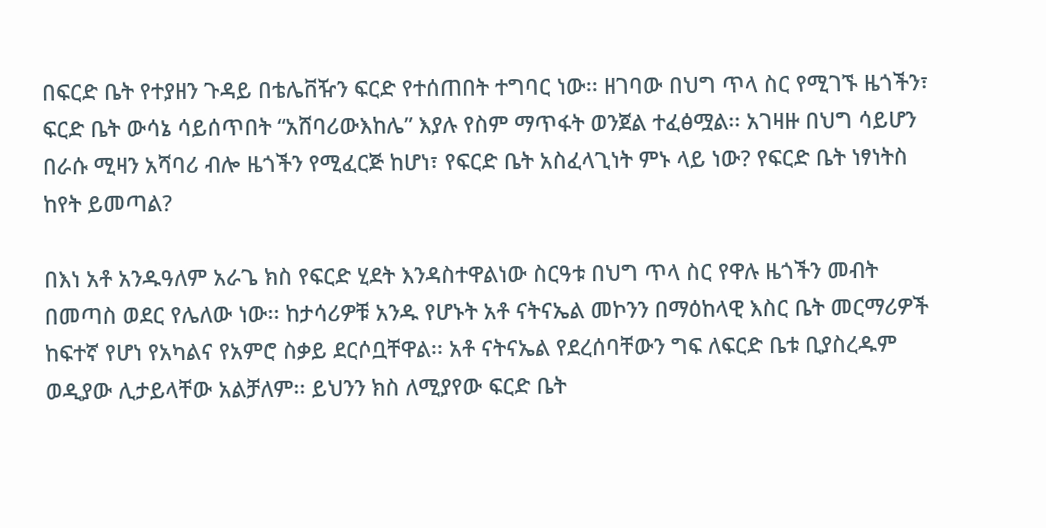በፍርድ ቤት የተያዘን ጉዳይ በቴሌቨዥን ፍርድ የተሰጠበት ተግባር ነው፡፡ ዘገባው በህግ ጥላ ስር የሚገኙ ዜጎችን፣ ፍርድ ቤት ውሳኔ ሳይሰጥበት “አሸባሪውእከሌ” እያሉ የስም ማጥፋት ወንጀል ተፈፅሟል፡፡ አገዛዙ በህግ ሳይሆን በራሱ ሚዛን አሻባሪ ብሎ ዜጎችን የሚፈርጅ ከሆነ፣ የፍርድ ቤት አስፈላጊነት ምኑ ላይ ነው? የፍርድ ቤት ነፃነትስ ከየት ይመጣል?

በእነ አቶ አንዱዓለም አራጌ ክስ የፍርድ ሂደት እንዳስተዋልነው ስርዓቱ በህግ ጥላ ስር የዋሉ ዜጎችን መብት በመጣስ ወደር የሌለው ነው፡፡ ከታሳሪዎቹ አንዱ የሆኑት አቶ ናትናኤል መኮንን በማዕከላዊ እስር ቤት መርማሪዎች ከፍተኛ የሆነ የአካልና የአምሮ ስቃይ ደርሶቧቸዋል፡፡ አቶ ናትናኤል የደረሰባቸውን ግፍ ለፍርድ ቤቱ ቢያስረዱም ወዲያው ሊታይላቸው አልቻለም፡፡ ይህንን ክስ ለሚያየው ፍርድ ቤት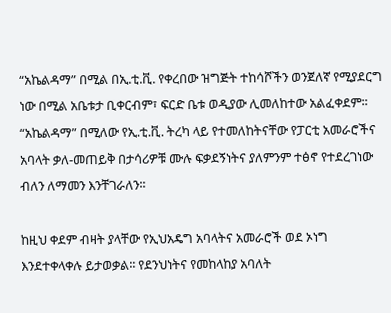“አኬልዳማ” በሚል በኢ.ቲ.ቪ. የቀረበው ዝግጅት ተከሳሾችን ወንጀለኛ የሚያደርግ ነው በሚል አቤቱታ ቢቀርብም፣ ፍርድ ቤቱ ወዲያው ሊመለከተው አልፈቀደም፡፡ “አኬልዳማ” በሚለው የኢ.ቲ.ቪ. ትረካ ላይ የተመለከትናቸው የፓርቲ አመራሮችና አባላት ቃለ-መጠይቅ በታሳሪዎቹ ሙሉ ፍቃደኝነትና ያለምንም ተፅኖ የተደረገነው ብለን ለማመን እንቸገራለን፡፡

ከዚህ ቀደም ብዛት ያላቸው የኢህአዴግ አባላትና አመራሮች ወደ ኦነግ እንደተቀላቀሉ ይታወቃል፡፡ የደንህነትና የመከላከያ አባለት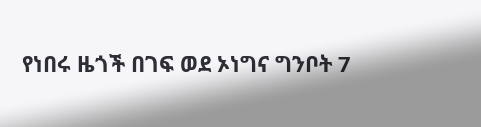የነበሩ ዜጎች በገፍ ወደ ኦነግና ግንቦት 7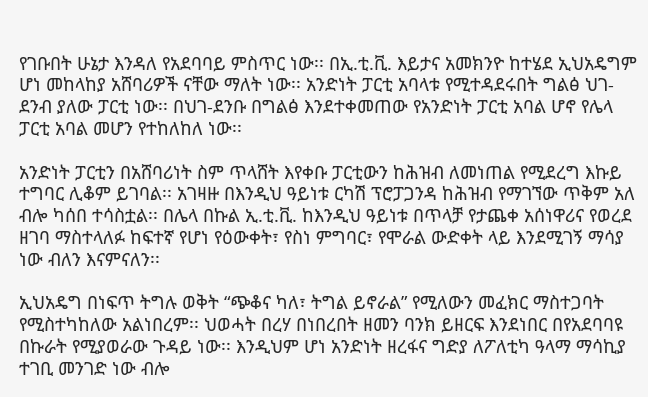የገቡበት ሁኔታ እንዳለ የአደባባይ ምስጥር ነው፡፡ በኢ.ቲ.ቪ. እይታና አመክንዮ ከተሄደ ኢህአዴግም ሆነ መከላከያ አሸባሪዎች ናቸው ማለት ነው፡፡ አንድነት ፓርቲ አባላቱ የሚተዳደሩበት ግልፅ ህገ-ደንብ ያለው ፓርቲ ነው፡፡ በህገ-ደንቡ በግልፅ እንደተቀመጠው የአንድነት ፓርቲ አባል ሆኖ የሌላ ፓርቲ አባል መሆን የተከለከለ ነው፡፡

አንድነት ፓርቲን በአሸባሪነት ስም ጥላሸት እየቀቡ ፓርቲውን ከሕዝብ ለመነጠል የሚደረግ እኩይ ተግባር ሊቆም ይገባል፡፡ አገዛዙ በእንዲህ ዓይነቱ ርካሽ ፕሮፓጋንዳ ከሕዝብ የማገኘው ጥቅም አለ ብሎ ካሰበ ተሳስቷል፡፡ በሌላ በኩል ኢ.ቲ.ቪ. ከእንዲህ ዓይነቱ በጥላቻ የታጨቀ አሰነዋሪና የወረደ ዘገባ ማስተላለፉ ከፍተኛ የሆነ የዕውቀት፣ የስነ ምግባር፣ የሞራል ውድቀት ላይ እንደሚገኝ ማሳያ ነው ብለን እናምናለን፡፡

ኢህአዴግ በነፍጥ ትግሉ ወቅት “ጭቆና ካለ፣ ትግል ይኖራል” የሚለውን መፈክር ማስተጋባት የሚስተካከለው አልነበረም፡፡ ህወሓት በረሃ በነበረበት ዘመን ባንክ ይዘርፍ እንደነበር በየአደባባዩ በኩራት የሚያወራው ጉዳይ ነው፡፡ እንዲህም ሆነ አንድነት ዘረፋና ግድያ ለፖለቲካ ዓላማ ማሳኪያ ተገቢ መንገድ ነው ብሎ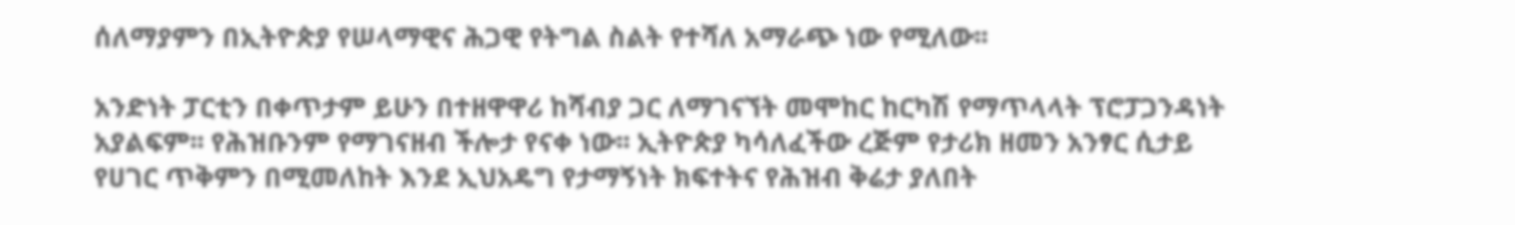ሰለማያምን በኢትዮጵያ የሠላማዊና ሕጋዊ የትግል ስልት የተሻለ አማራጭ ነው የሚለው፡፡

አንድነት ፓርቲን በቀጥታም ይሁን በተዘዋዋሪ ከሻብያ ጋር ለማገናኘት መሞከር ከርካሽ የማጥላላት ፕሮፓጋንዳነት አያልፍም፡፡ የሕዝቡንም የማገናዘብ ችሎታ የናቀ ነው፡፡ ኢትዮጵያ ካሳለፈችው ረጅም የታሪክ ዘመን አንፃር ሲታይ የሀገር ጥቅምን በሚመለከት እንደ ኢህአዴግ የታማኝነት ክፍተትና የሕዝብ ቅሬታ ያለበት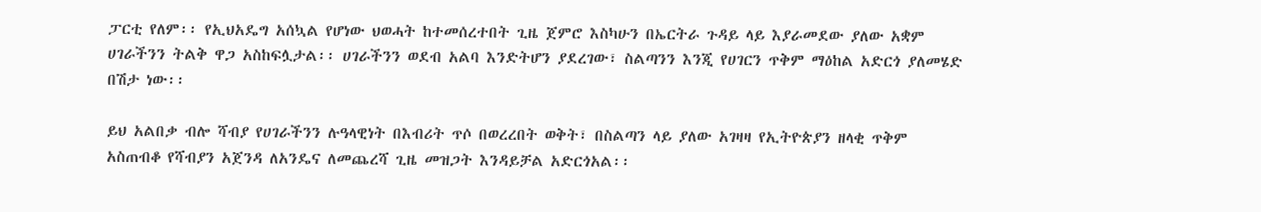ፓርቲ የለም፡፡ የኢህአዴግ አሰኳል የሆነው ህወሓት ከተመሰረተበት ጊዜ ጀምሮ እስካሁን በኤርትራ ጉዳይ ላይ እያራመደው ያለው አቋም ሀገራችንን ትልቅ ዋጋ አስከፍሏታል፡፡ ሀገራችንን ወደብ አልባ እንድትሆን ያደረገው፣ ስልጣንን እንጂ የሀገርን ጥቅም ማዕከል አድርጎ ያለመሄድ በሽታ ነው፡፡

ይህ አልበቃ ብሎ ሻብያ የሀገራችንን ሉዓላዊነት በእብሪት ጥሶ በወረረበት ወቅት፣ በስልጣን ላይ ያለው አገዛዛ የኢትዮጵያን ዘላቂ ጥቅም አስጠብቆ የሻብያን አጀንዳ ለአንዴና ለመጨረሻ ጊዜ መዝጋት እንዳይቻል አድርጎአል፡፡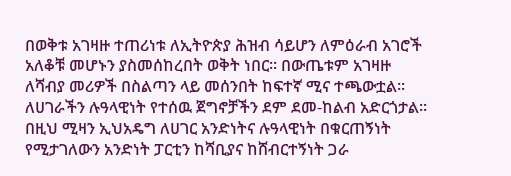በወቅቱ አገዛዙ ተጠሪነቱ ለኢትዮጵያ ሕዝብ ሳይሆን ለምዕራብ አገሮች አለቆቹ መሆኑን ያስመሰከረበት ወቅት ነበር፡፡ በውጤቱም አገዛዙ ለሻብያ መሪዎች በስልጣን ላይ መሰንበት ከፍተኛ ሚና ተጫውቷል፡፡ ለሀገራችን ሉዓላዊነት የተሰዉ ጀግኖቻችን ደም ደመ-ከልብ አድርጎታል፡፡ በዚህ ሚዛን ኢህአዴግ ለሀገር አንድነትና ሉዓላዊነት በቁርጠኝነት የሚታገለውን አንድነት ፓርቲን ከሻቢያና ከሸብርተኝነት ጋራ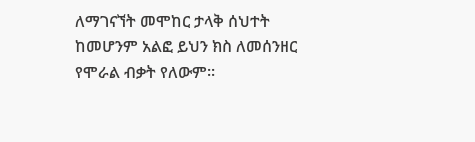ለማገናኘት መሞከር ታላቅ ሰህተት ከመሆንም አልፎ ይህን ክስ ለመሰንዘር የሞራል ብቃት የለውም፡፡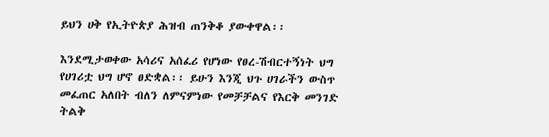ይህን ሀቅ የኢትዮጵያ ሕዝብ ጠንቅቆ ያውቀዋል፡፡

እንደሚታወቀው አሳሪና አሰፈሪ የሆነው የፀረ-ሽብርተኝነት ህግ የሀገሪቷ ህግ ሆኖ ፀድቋል፡፡ ይሁን እንጂ ህጉ ሀገራችን ውስጥ መፈጠር አለበት ብለን ለምናምነው የመቻቻልና የእርቅ መንገድ ትልቅ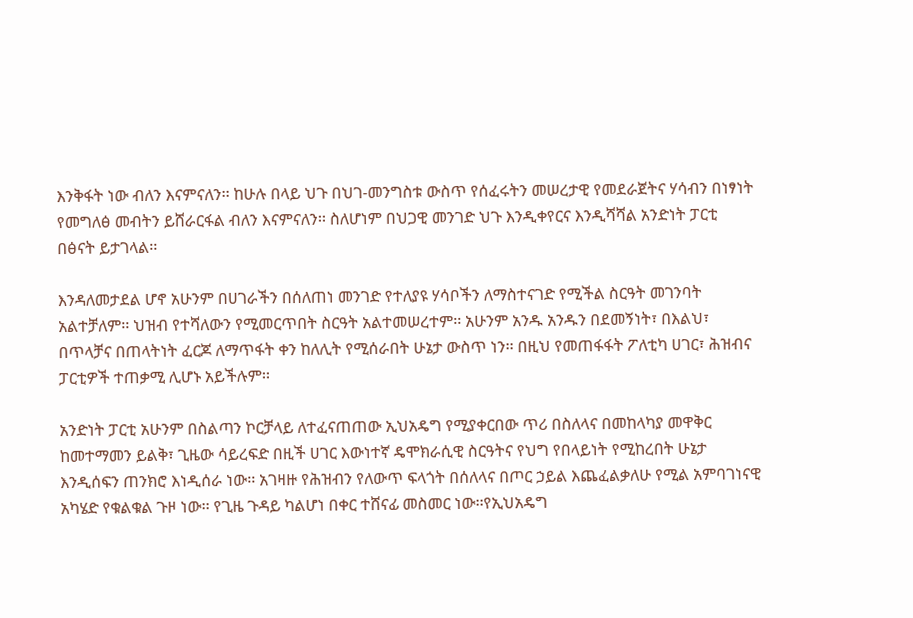እንቅፋት ነው ብለን እናምናለን፡፡ ከሁሉ በላይ ህጉ በህገ-መንግስቱ ውስጥ የሰፈሩትን መሠረታዊ የመደራጀትና ሃሳብን በነፃነት የመግለፅ መብትን ይሸራርፋል ብለን እናምናለን፡፡ ስለሆነም በህጋዊ መንገድ ህጉ እንዲቀየርና እንዲሻሻል አንድነት ፓርቲ በፅናት ይታገላል፡፡

እንዳለመታደል ሆኖ አሁንም በሀገራችን በሰለጠነ መንገድ የተለያዩ ሃሳቦችን ለማስተናገድ የሚችል ስርዓት መገንባት አልተቻለም፡፡ ህዝብ የተሻለውን የሚመርጥበት ስርዓት አልተመሠረተም፡፡ አሁንም አንዱ አንዱን በደመኝነት፣ በእልህ፣ በጥላቻና በጠላትነት ፈርጆ ለማጥፋት ቀን ከለሊት የሚሰራበት ሁኔታ ውስጥ ነን፡፡ በዚህ የመጠፋፋት ፖለቲካ ሀገር፣ ሕዝብና ፓርቲዎች ተጠቃሚ ሊሆኑ አይችሉም፡፡

አንድነት ፓርቲ አሁንም በስልጣን ኮርቻላይ ለተፈናጠጠው ኢህአዴግ የሚያቀርበው ጥሪ በስለላና በመከላካያ መዋቅር ከመተማመን ይልቅ፣ ጊዜው ሳይረፍድ በዚች ሀገር እውነተኛ ዴሞክራሲዊ ስርዓትና የህግ የበላይነት የሚከረበት ሁኔታ እንዲሰፍን ጠንክሮ እነዲሰራ ነው፡፡ አገዛዙ የሕዝብን የለውጥ ፍላጎት በሰለላና በጦር ኃይል እጨፈልቃለሁ የሚል አምባገነናዊ አካሄድ የቁልቁል ጉዞ ነው፡፡ የጊዜ ጉዳይ ካልሆነ በቀር ተሸናፊ መስመር ነው፡፡የኢህአዴግ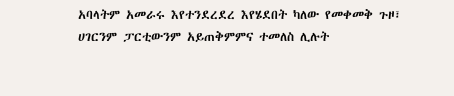አባላትም አመራሩ እየተንደረደረ እየሄደበት ካለው የመቀመቅ ጉዞ፣ ሀገርንም ፓርቲውንም አይጠቅምምና ተመለስ ሊሉት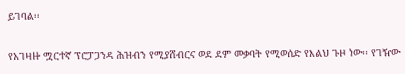ይገባል፡፡

የአገዛዙ ሟርተኛ ፕሮፓጋንዳ ሕዝብን የሚያሸብርና ወደ ደም መቃባት የሚወሰድ የእልህ ጉዞ ነው፡፡ የገዥው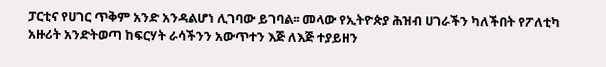ፓርቲና የሀገር ጥቅም አንድ አንዳልሆነ ሊገባው ይገባል፡፡ መላው የኢትዮጵያ ሕዝብ ሀገራችን ካለችበት የፖለቲካ አዙሪት አንድትወጣ ከፍርሃት ራሳችንን አውጥተን እጅ ለእጅ ተያይዘን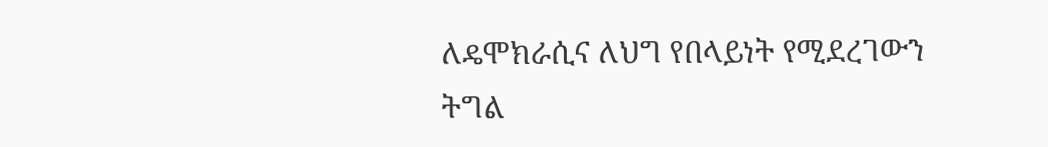ለዴሞክራሲና ለህግ የበላይነት የሚደረገውን ትግል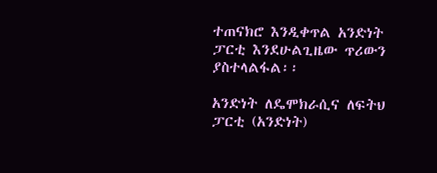ተጠናክሮ እንዲቀጥል አንድነት ፓርቲ እንደሁልጊዜው ጥሪውን ያስተላልፋል፡፡

አንድነት ለዴሞክራሲና ለፍትህ ፓርቲ (አንድነት)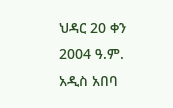ህዳር 20 ቀን 2004 ዓ.ም.
አዲስ አበባ